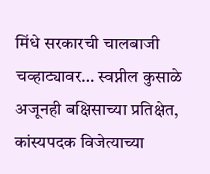मिंधे सरकारची चालबाजी चव्हाट्यावर… स्वप्नील कुसाळे अजूनही बक्षिसाच्या प्रतिक्षेत, कांस्यपदक विजेत्याच्या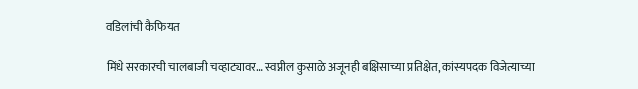वडिलांची कैफियत

मिंधे सरकारची चालबाजी चव्हाट्यावर… स्वप्नील कुसाळे अजूनही बक्षिसाच्या प्रतिक्षेत, कांस्यपदक विजेत्याच्या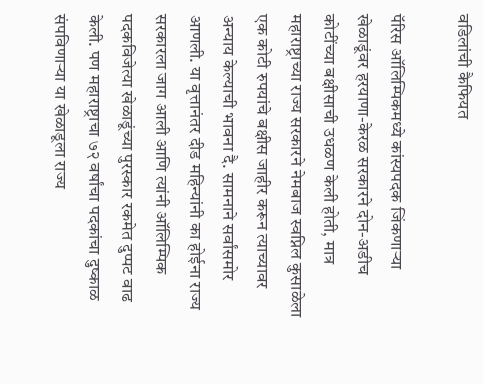वडिलांची कैफियत

पॅरिस ऑलिम्पिकमध्ये कांस्यपदक जिंकणार्‍या खेळाडूंवर हरयाणा-केरळ सरकारने दोन-अडीच कोटींच्या बक्षीसाची उधळण केली होती, मात्र महाराष्ट्राच्या राज्य सरकारने नेमबाज स्वप्निल कुसाळेला एक कोटी रुपयांचे बक्षीस जाहीर करून त्याच्यावर अन्याय केल्याची भावना दै. सामनाने सर्वांसमोर आणली. या वृत्तानंतर दीड महिन्यांनी का होईना राज्य सरकारला जाग आली आणि त्यांनी ऑलिम्पिक पदकविजेत्या खेळाडूंच्या पुरस्कार रकमेत दुप्पट वाढ केली. पण महाराष्ट्राचा ७२ वर्षांचा पदकांचा दुष्काळ संपविणार्‍या या खेळाडूला राज्य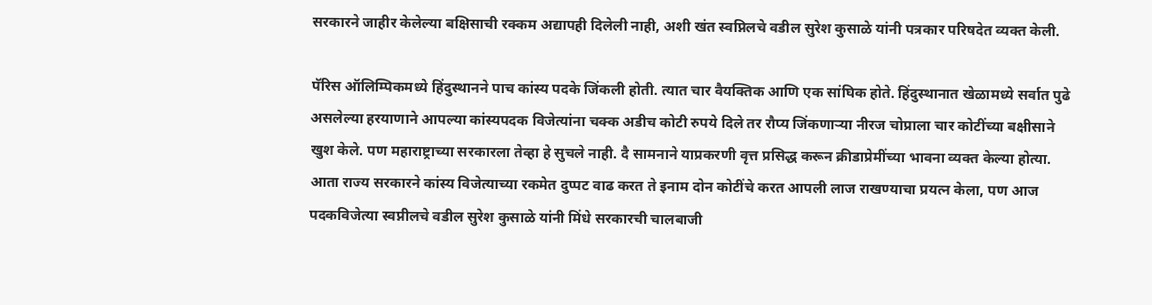सरकारने जाहीर केलेल्या बक्षिसाची रक्कम अद्यापही दिलेली नाही, अशी खंत स्वप्निलचे वडील सुरेश कुसाळे यांनी पत्रकार परिषदेत व्यक्त केली.

पॅरिस ऑलिम्पिकमध्ये हिंदुस्थानने पाच कांस्य पदके जिंकली होती. त्यात चार वैयक्तिक आणि एक सांघिक होते. हिंदुस्थानात खेळामध्ये सर्वात पुढे असलेल्या हरयाणाने आपल्या कांस्यपदक विजेत्यांना चक्क अडीच कोटी रुपये दिले तर रौप्य जिंकणार्‍या नीरज चोप्राला चार कोटींच्या बक्षीसाने खुश केले. पण महाराष्ट्राच्या सरकारला तेव्हा हे सुचले नाही. दै सामनाने याप्रकरणी वृत्त प्रसिद्ध करून क्रीडाप्रेमींच्या भावना व्यक्त केल्या होत्या. आता राज्य सरकारने कांस्य विजेत्याच्या रकमेत दुप्पट वाढ करत ते इनाम दोन कोटींचे करत आपली लाज राखण्याचा प्रयत्न केला, पण आज पदकविजेत्या स्वप्नीलचे वडील सुरेश कुसाळे यांनी मिंधे सरकारची चालबाजी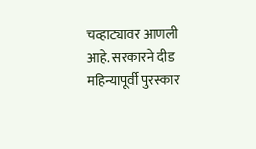चव्हाट्यावर आणली आहे. सरकारने दीड महिन्यापूर्वी पुरस्कार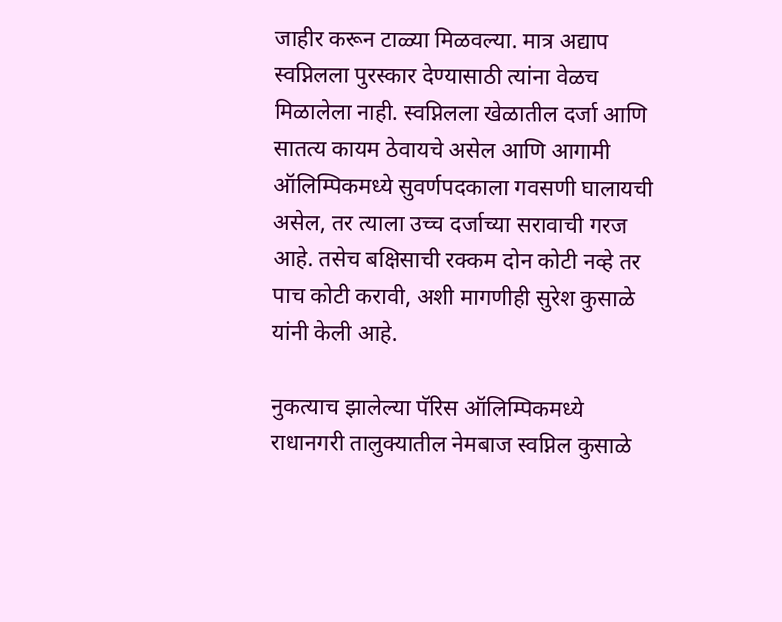जाहीर करून टाळ्या मिळवल्या. मात्र अद्याप स्वप्निलला पुरस्कार देण्यासाठी त्यांना वेळच मिळालेला नाही. स्वप्निलला खेळातील दर्जा आणि सातत्य कायम ठेवायचे असेल आणि आगामी ऑलिम्पिकमध्ये सुवर्णपदकाला गवसणी घालायची असेल, तर त्याला उच्च दर्जाच्या सरावाची गरज आहे. तसेच बक्षिसाची रक्कम दोन कोटी नव्हे तर पाच कोटी करावी, अशी मागणीही सुरेश कुसाळे यांनी केली आहे.

नुकत्याच झालेल्या पॅरिस ऑलिम्पिकमध्ये राधानगरी तालुक्यातील नेमबाज स्वप्निल कुसाळे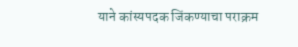याने कांस्यपदक जिंकण्याचा पराक्रम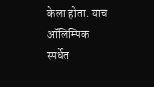केला होता. याच ऑलिम्पिक स्पर्धेत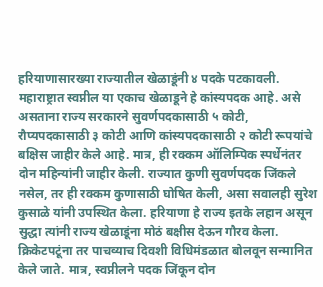हरियाणासारख्या राज्यातील खेळाडूंनी ४ पदके पटकावली. महाराष्ट्रात स्वप्नील या एकाच खेळाडूने हे कांस्यपदक आहे. असे असताना राज्य सरकारने सुवर्णपदकासाठी ५ कोटी, रौप्यपदकासाठी ३ कोटी आणि कांस्यपदकासाठी २ कोटी रूपयांचे बक्षिस जाहीर केले आहे. मात्र, ही रक्कम ऑलिम्पिक स्पर्धेनंतर दोन महिन्यांनी जाहीर केली. राज्यात कुणी सुवर्णपदक जिंकले नसेल, तर ही रक्कम कुणासाठी घोषित केली, असा सवालही सुरेश कुसाळे यांनी उपस्थित केला. हरियाणा हे राज्य इतके लहान असून सुद्धा त्यांनी राज्य खेळाडूंना मोठं बक्षीस देऊन गौरव केला. क्रिकेटपटूंना तर पाचव्याच दिवशी विधिमंडळात बोलवून सन्मानित केले जाते. मात्र, स्वप्नीलने पदक जिंकून दोन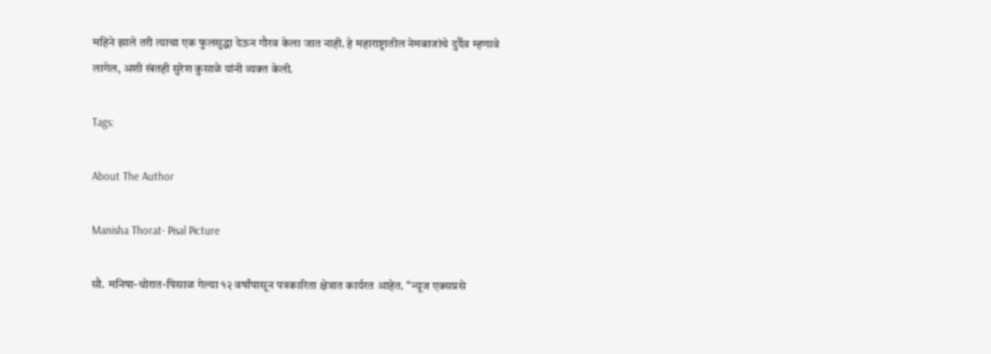महिने झाले तरी त्याचा एक फुलसुद्धा देऊन गौरव केला जात नाही. हे महाराष्ट्रातील नेमबाजांचे दुर्दैव म्हणावे लागेल, अशी खंतही सुरेश कुसाळे यांनी व्यक्त केली.

Tags:

About The Author

Manisha Thorat- Pisal Picture

सौ. मनिषा-थोरात-पिसाळ गेल्या १२ वर्षांपासून पत्रकारिता क्षेत्रात कार्यरत आहेत. ‘‘न्यूज एक्सप्रसे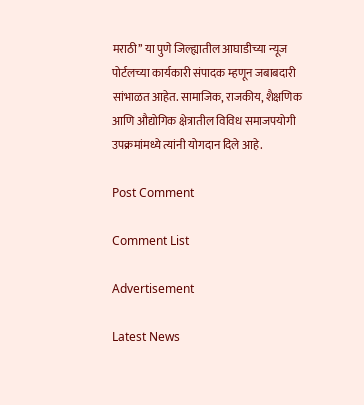मराठी’’ या पुणे जिल्ह्यातील आघाडीच्या न्यूज पोर्टलच्या कार्यकारी संपादक म्हणून जबाबदारी सांभाळत आहेत. सामाजिक, राजकीय, शैक्षणिक आणि औद्योगिक क्षेत्रातील विविध समाजपयोगी उपक्रमांमध्ये त्यांनी योगदान दिले आहे.

Post Comment

Comment List

Advertisement

Latest News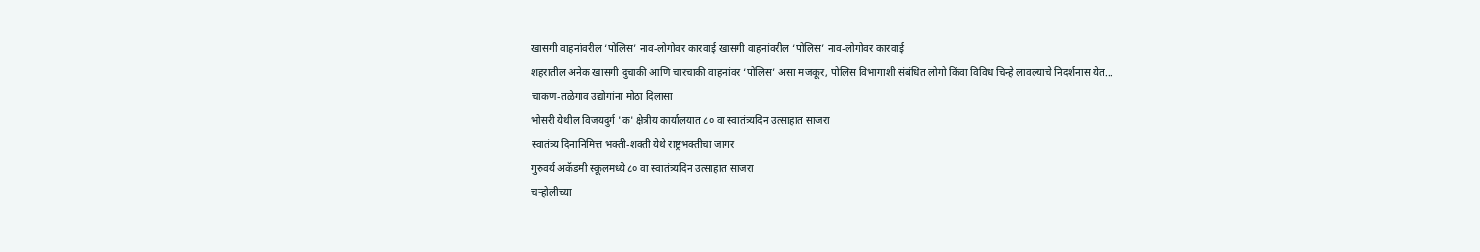खासगी वाहनांवरील ‘पोलिस’ नाव-लोगोवर कारवाई खासगी वाहनांवरील ‘पोलिस’ नाव-लोगोवर कारवाई
शहरातील अनेक खासगी दुचाकी आणि चारचाकी वाहनांवर ‘पोलिस’ असा मजकूर, पोलिस विभागाशी संबंधित लोगो किंवा विविध चिन्हे लावल्याचे निदर्शनास येत...
चाकण-तळेगाव उद्योगांना मोठा दिलासा
भोसरी येथील विजयदुर्ग 'क' क्षेत्रीय कार्यालयात ८० वा स्वातंत्र्यदिन उत्साहात साजरा
स्वातंत्र्य दिनानिमित्त भक्ती-शक्ती येथे राष्ट्रभक्तीचा जागर
गुरुवर्य अकॅडमी स्कूलमध्ये ८० वा स्वातंत्र्यदिन उत्साहात साजरा
चऱ्होलीच्या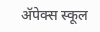अ‍ॅपेक्स स्कूल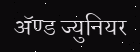अ‍ॅण्ड ज्युनियर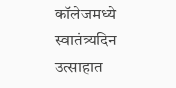कॉलेजमध्ये स्वातंत्र्यदिन उत्साहात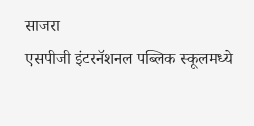साजरा
एसपीजी इंटरनॅशनल पब्लिक स्कूलमध्ये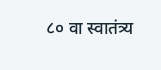८० वा स्वातंत्र्य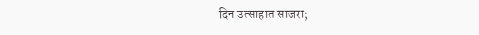दिन उत्साहात साजरा;